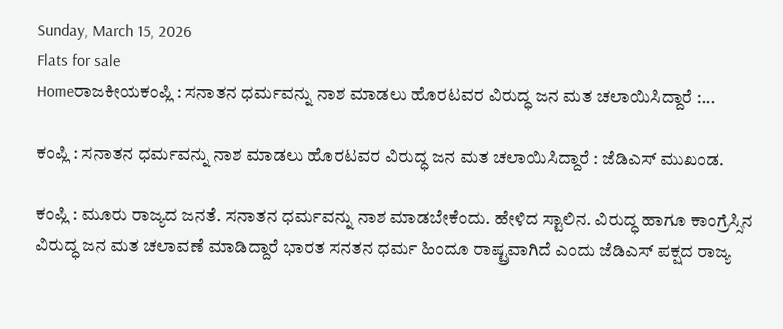Sunday, March 15, 2026
Flats for sale
Homeರಾಜಕೀಯಕಂಪ್ಲಿ : ಸನಾತನ ಧರ್ಮವನ್ನು ನಾಶ ಮಾಡಲು ಹೊರಟವರ ವಿರುದ್ಧ ಜನ ಮತ ಚಲಾಯಿಸಿದ್ದಾರೆ :...

ಕಂಪ್ಲಿ : ಸನಾತನ ಧರ್ಮವನ್ನು ನಾಶ ಮಾಡಲು ಹೊರಟವರ ವಿರುದ್ಧ ಜನ ಮತ ಚಲಾಯಿಸಿದ್ದಾರೆ : ಜೆಡಿಎಸ್ ಮುಖಂಡ.

ಕಂಪ್ಲಿ : ಮೂರು ರಾಜ್ಯದ ಜನತೆ. ಸನಾತನ ಧರ್ಮವನ್ನು ನಾಶ ಮಾಡಬೇಕೆಂದು. ಹೇಳಿದ ಸ್ಟಾಲಿನ. ವಿರುದ್ಧ ಹಾಗೂ ಕಾಂಗ್ರೆಸ್ಸಿನ ವಿರುದ್ಧ ಜನ ಮತ ಚಲಾವಣೆ ಮಾಡಿದ್ದಾರೆ ಭಾರತ ಸನತನ ಧರ್ಮ ಹಿಂದೂ ರಾಷ್ಟ್ರವಾಗಿದೆ ಎಂದು ಜೆಡಿಎಸ್ ಪಕ್ಷದ ರಾಜ್ಯ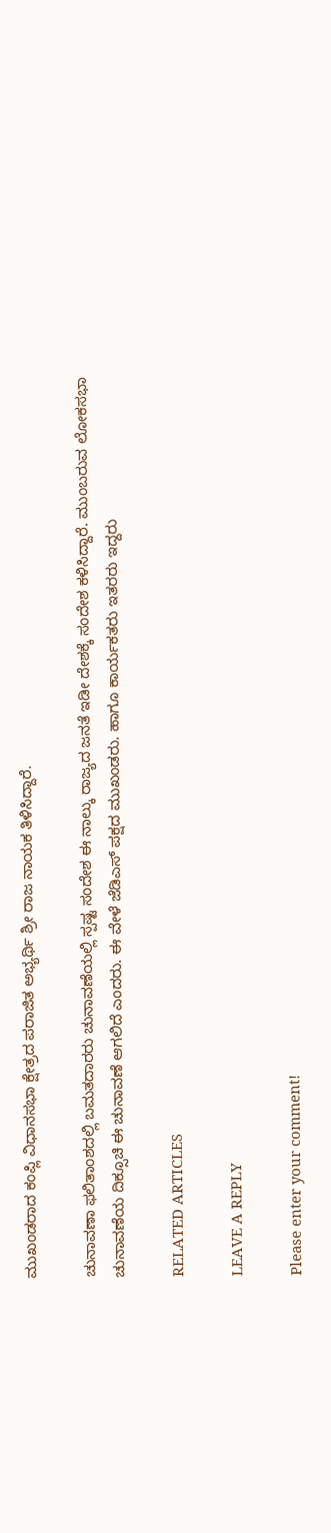ಮುಖಂಡರಾದ ಕಂಪ್ಲಿ ವಿಧಾನಸಭಾ ಕ್ಷೇತ್ರದ ಪರಾಜಿತ ಅಭ್ಯರ್ಥಿ ಶ್ರೀ ರಾಜ ನಾಯಕ ತಿಳಿಸಿದ್ದಾರೆ.

ಚುನಾವಣಾ ಫಲಿತಾಂಶದಲ್ಲಿ ಬಮತದಾರರು ಚುನಾವಣೆಯಲ್ಲಿ ಸ್ಪಷ್ಟ ಸಂದೇಶ ಈ ನಾಲ್ಕು ರಾಜ್ಯದ ಜನತೆ ಇಡೀ ದೇಶಕ್ಕೆ ಸಂದೇಶ ಕಳಿಸಿದ್ದಾರೆ. ಮುಂಬರುವ ಲೋಕಸಭಾ ಚುನಾವಣೆಯ ದಿಕ್ಸೂಚಿ ಈ ಚುನಾವಣೆ ಆಗಲಿದೆ ಎಂದರು. ಈ ವೇಳೆ ಜೆಡಿಎಸ್ ಪಕ್ಷದ‌ ಮುಖಂಡರು. ಹಾಗೂ ಕಾರ್ಯಕತರು ಇತರರು ಇದ್ದರು

RELATED ARTICLES

LEAVE A REPLY

Please enter your comment!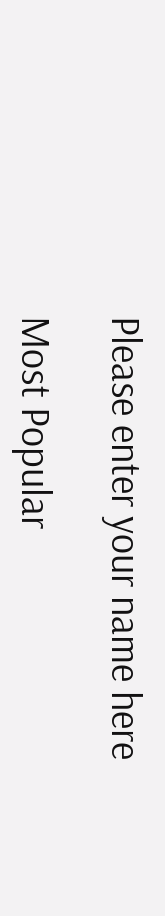Please enter your name here

Most Popular